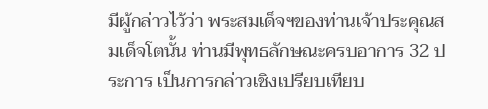มีผู้กล่าวไว้ว่า พระสมเด็จฯของท่านเจ้าประคุณสมเด็จโตนั้น ท่านมีพุทธลักษณะครบอาการ 32 ประการ เป็นการกล่าวเชิงเปรียบเทียบ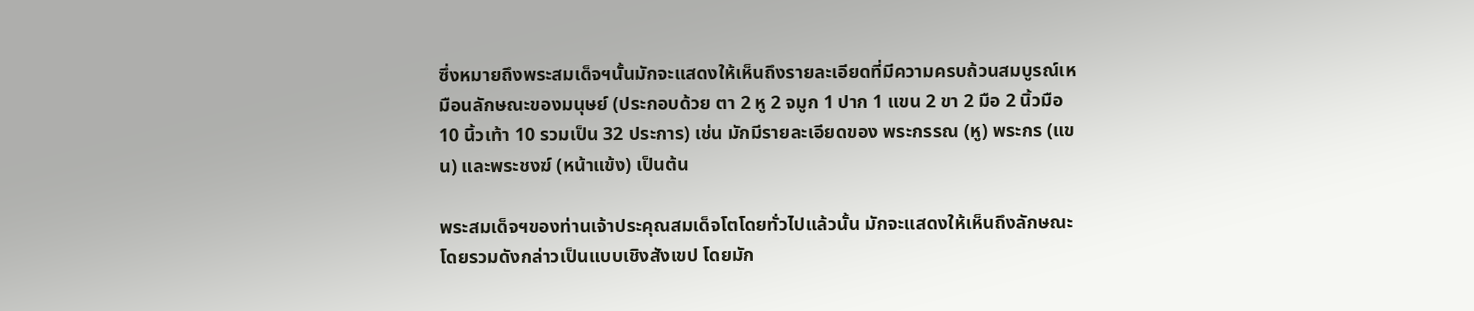ซึ่งหมายถึงพระสมเด็จฯนั้นมักจะแสดงให้เห็นถึงรายละเอียดที่มีความครบถ้วนสมบูรณ์เหมือนลักษณะของมนุษย์ (ประกอบด้วย ตา 2 หู 2 จมูก 1 ปาก 1 แขน 2 ขา 2 มือ 2 นิ้วมือ 10 นิ้วเท้า 10 รวมเป็น 32 ประการ) เช่น มักมีรายละเอียดของ พระกรรณ (หู) พระกร (แขน) และพระชงฆ์ (หน้าแข้ง) เป็นต้น

พระสมเด็จฯของท่านเจ้าประคุณสมเด็จโตโดยทั่วไปแล้วนั้น มักจะแสดงให้เห็นถึงลักษณะโดยรวมดังกล่าวเป็นแบบเชิงสังเขป โดยมัก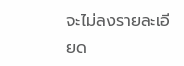จะไม่ลงรายละเอียด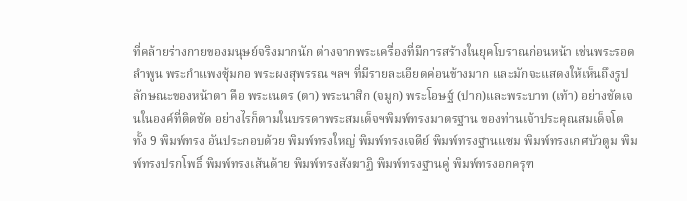ที่คล้ายร่างกายของมนุษย์จริงมากนัก ต่างจากพระเครื่องที่มีการสร้างในยุคโบราณก่อนหน้า เช่นพระรอดลำพูน พระกำแพงซุ้มกอ พระผงสุพรรณ ฯลฯ ที่มีรายละเอียดค่อนข้างมาก และมักจะแสดงให้เห็นถึงรูปลักษณะของหน้าตา คือ พระเนตร (ตา) พระนาสิก (จมูก) พระโอษฐ์ (ปาก)และพระบาท (เท้า) อย่างชัดเจนในองค์ที่ติดชัด อย่างไรก็ตามในบรรดาพระสมเด็จฯพิมพ์ทรงมาตรฐาน ของท่านเจ้าประคุณสมเด็จโต ทั้ง 9 พิมพ์ทรง อันประกอบด้วย พิมพ์ทรงใหญ่ พิมพ์ทรงเจดีย์ พิมพ์ทรงฐานแซม พิมพ์ทรงเกศบัวตูม พิมพ์ทรงปรกโพธิ์ พิมพ์ทรงเส้นด้าย พิมพ์ทรงสังฆาฏิ พิมพ์ทรงฐานคู่ พิมพ์ทรงอกครุฑ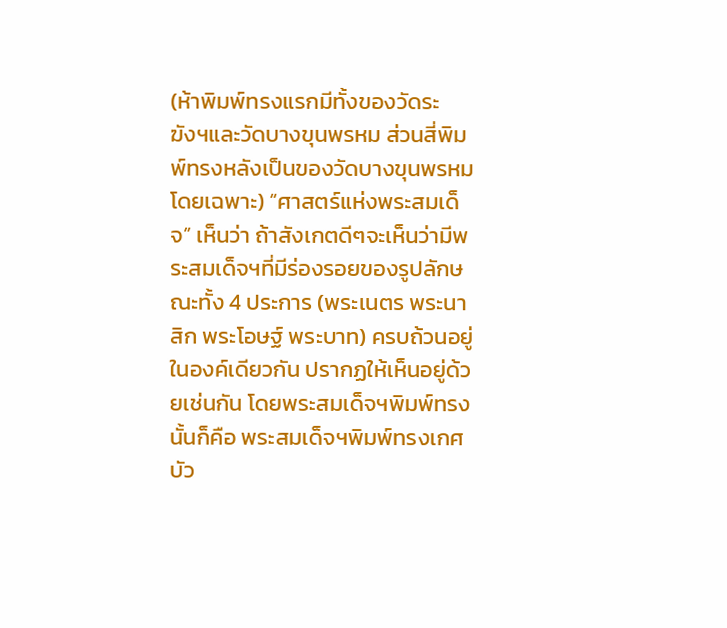(ห้าพิมพ์ทรงแรกมีทั้งของวัดระฆังฯและวัดบางขุนพรหม ส่วนสี่พิมพ์ทรงหลังเป็นของวัดบางขุนพรหมโดยเฉพาะ) “ศาสตร์แห่งพระสมเด็จ” เห็นว่า ถ้าสังเกตดีๆจะเห็นว่ามีพระสมเด็จฯที่มีร่องรอยของรูปลักษณะทั้ง 4 ประการ (พระเนตร พระนาสิก พระโอษฐ์ พระบาท) ครบถ้วนอยู่ในองค์เดียวกัน ปรากฏให้เห็นอยู่ด้วยเช่นกัน โดยพระสมเด็จฯพิมพ์ทรงนั้นก็คือ พระสมเด็จฯพิมพ์ทรงเกศบัว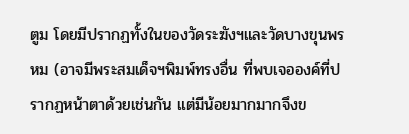ตูม โดยมีปรากฏทั้งในของวัดระฆังฯและวัดบางขุนพรหม (อาจมีพระสมเด็จฯพิมพ์ทรงอื่น ที่พบเจอองค์ที่ปรากฏหน้าตาด้วยเช่นกัน แต่มีน้อยมากมากจึงข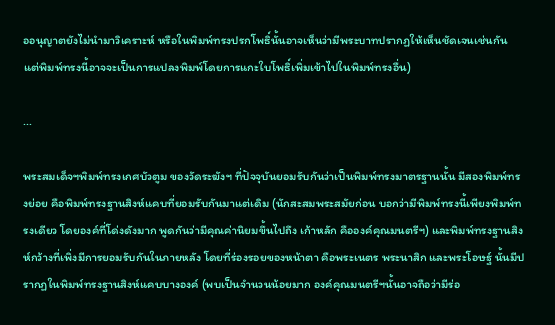ออนุญาตยังไม่นำมาวิเคราะห์ หรือในพิมพ์ทรงปรกโพธิ์นั้นอาจเห็นว่ามีพระบาทปรากฏให้เห็นชัดเจนเช่นกัน แต่พิมพ์ทรงนี้อาจจะเป็นการแปลงพิมพ์โดยการแกะใบโพธิ์เพิ่มเข้าไปในพิมพ์ทรงอื่น)

...

พระสมเด็จฯพิมพ์ทรงเกศบัวตูม ของวัดระฆังฯ ที่ปัจจุบันยอมรับกันว่าเป็นพิมพ์ทรงมาตรฐานนั้น มีสองพิมพ์ทรงย่อย คือพิมพ์ทรงฐานสิงห์แคบที่ยอมรับกันมาแต่เดิม (นักสะสมพระสมัยก่อน บอกว่ามีพิมพ์ทรงนี้เพียงพิมพ์ทรงเดียว โดยองค์ที่โด่งดังมาก พูดกันว่ามีคุณค่านิยมขึ้นไปถึง เก้าหลัก คือองค์คุณมนตรีฯ) และพิมพ์ทรงฐานสิงห์กว้างที่เพิ่งมีการยอมรับกันในภายหลัง โดยที่ร่องรอยของหน้าตา คือพระเนตร พระนาสิก และพระโอษฐ์ นั้นมีปรากฏในพิมพ์ทรงฐานสิงห์แคบบางองค์ (พบเป็นจำนวนน้อยมาก องค์คุณมนตรีฯนั้นอาจถือว่ามีร่อ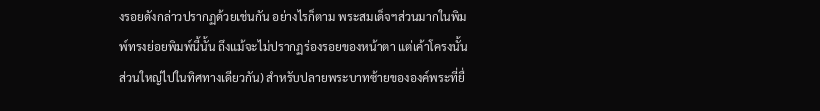งรอยดังกล่าวปรากฏด้วยเช่นกัน อย่างไรก็ตาม พระสมเด็จฯส่วนมากในพิมพ์ทรงย่อยพิมพ์นี้นั้น ถึงแม้จะไม่ปรากฏร่องรอยของหน้าตา แต่เค้าโครงนั้นส่วนใหญ่ไปในทิศทางเดียวกัน) สำหรับปลายพระบาทซ้ายขององค์พระที่ยื่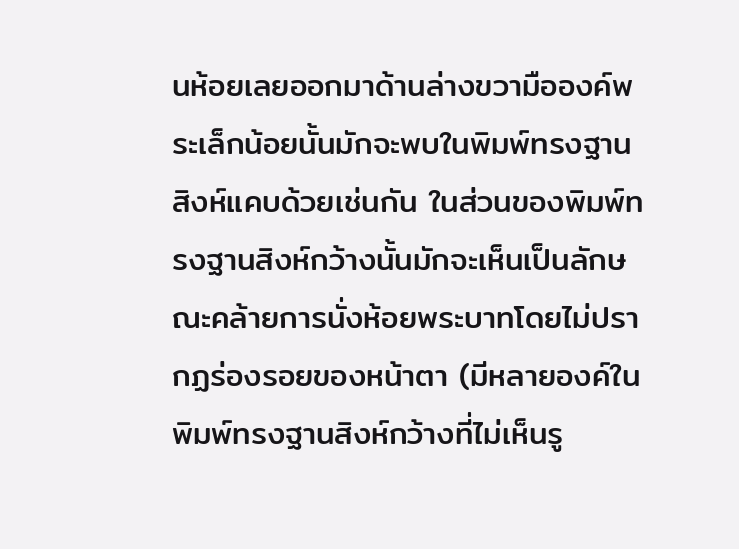นห้อยเลยออกมาด้านล่างขวามือองค์พระเล็กน้อยนั้นมักจะพบในพิมพ์ทรงฐานสิงห์แคบด้วยเช่นกัน ในส่วนของพิมพ์ทรงฐานสิงห์กว้างนั้นมักจะเห็นเป็นลักษณะคล้ายการนั่งห้อยพระบาทโดยไม่ปรากฏร่องรอยของหน้าตา (มีหลายองค์ในพิมพ์ทรงฐานสิงห์กว้างที่ไม่เห็นรู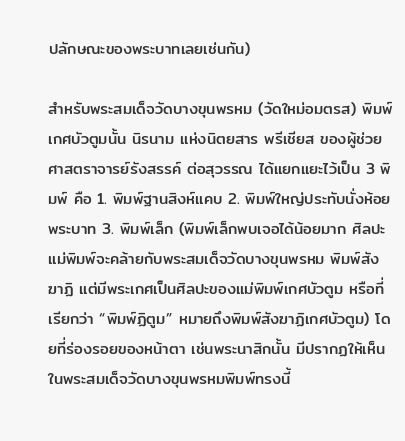ปลักษณะของพระบาทเลยเช่นกัน)

สำหรับพระสมเด็จวัดบางขุนพรหม (วัดใหม่อมตรส) พิมพ์เกศบัวตูมนั้น นิรนาม แห่งนิตยสาร พรีเชียส ของผู้ช่วยศาสตราจารย์รังสรรค์ ต่อสุวรรณ ได้แยกแยะไว้เป็น 3 พิมพ์ คือ 1. พิมพ์ฐานสิงห์แคบ 2. พิมพ์ใหญ่ประทับนั่งห้อยพระบาท 3. พิมพ์เล็ก (พิมพ์เล็กพบเจอได้น้อยมาก ศิลปะแม่พิมพ์จะคล้ายกับพระสมเด็จวัดบางขุนพรหม พิมพ์สังฆาฏิ แต่มีพระเกศเป็นศิลปะของแม่พิมพ์เกศบัวตูม หรือที่เรียกว่า “พิมพ์ฏิตูม” หมายถึงพิมพ์สังฆาฏิเกศบัวตูม) โดยที่ร่องรอยของหน้าตา เช่นพระนาสิกนั้น มีปรากฏให้เห็นในพระสมเด็จวัดบางขุนพรหมพิมพ์ทรงนี้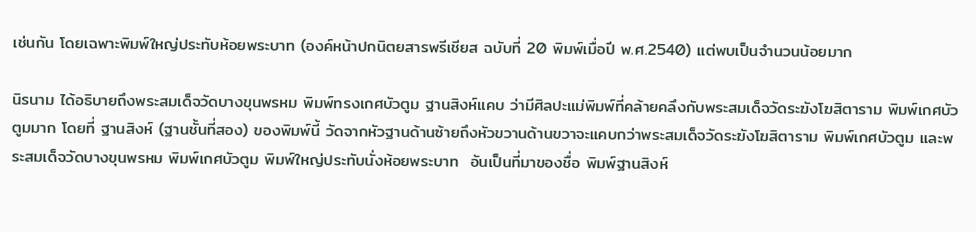เช่นกัน โดยเฉพาะพิมพ์ใหญ่ประทับห้อยพระบาท (องค์หน้าปกนิตยสารพรีเชียส ฉบับที่ 20 พิมพ์เมื่อปี พ.ศ.2540) แต่พบเป็นจำนวนน้อยมาก

นิรนาม ได้อธิบายถึงพระสมเด็จวัดบางขุนพรหม พิมพ์ทรงเกศบัวตูม ฐานสิงห์แคบ ว่ามีศิลปะแม่พิมพ์ที่คล้ายคลึงกับพระสมเด็จวัดระฆังโฆสิตาราม พิมพ์เกศบัวตูมมาก โดยที่ ฐานสิงห์ (ฐานชั้นที่สอง) ของพิมพ์นี้ วัดจากหัวฐานด้านซ้ายถึงหัวขวานด้านขวาจะแคบกว่าพระสมเด็จวัดระฆังโฆสิตาราม พิมพ์เกศบัวตูม และพระสมเด็จวัดบางขุนพรหม พิมพ์เกศบัวตูม พิมพ์ใหญ่ประทับนั่งห้อยพระบาท  อันเป็นที่มาของชื่อ พิมพ์ฐานสิงห์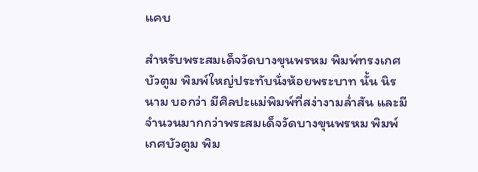แคบ

สำหรับพระสมเด็จวัดบางขุนพรหม พิมพ์ทรงเกศบัวตูม พิมพ์ใหญ่ประทับนั่งห้อยพระบาท นั้น นิรนาม บอกว่า มีศิลปะแม่พิมพ์ที่สง่างามล่ำสัน และมีจำนวนมากกว่าพระสมเด็จวัดบางขุนพรหม พิมพ์เกศบัวตูม พิม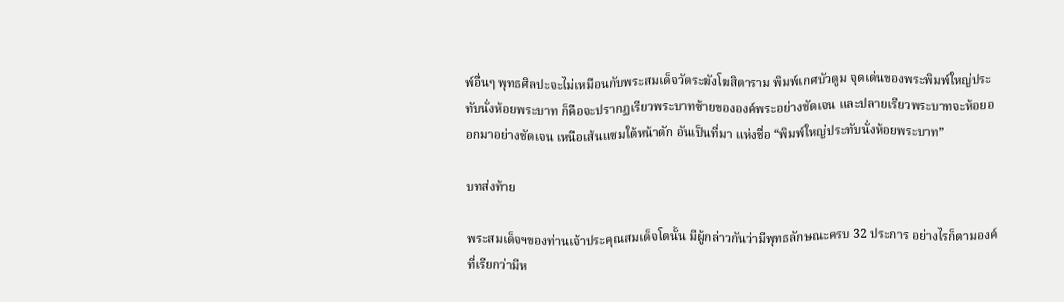พ์อื่นๆ พุทธศิลปะจะไม่เหมือนกับพระสมเด็จวัดระฆังโฆสิตาราม พิมพ์เกศบัวตูม จุดเด่นของพระพิมพ์ใหญ่ประทับนั่งห้อยพระบาท ก็คือจะปรากฏเรียวพระบาทซ้ายขององค์พระอย่างชัดเจน และปลายเรียวพระบาทจะห้อยออกมาอย่างชัดเจน เหนือเส้นแซมใต้หน้าตัก อันเป็นที่มา แห่งชื่อ “พิมพ์ใหญ่ประทับนั่งห้อยพระบาท”

บทส่งท้าย

พระสมเด็จฯของท่านเจ้าประคุณสมเด็จโตนั้น มีผู้กล่าวกันว่ามีพุทธลักษณะครบ 32 ประการ อย่างไรก็ตามองค์ที่เรียกว่ามีห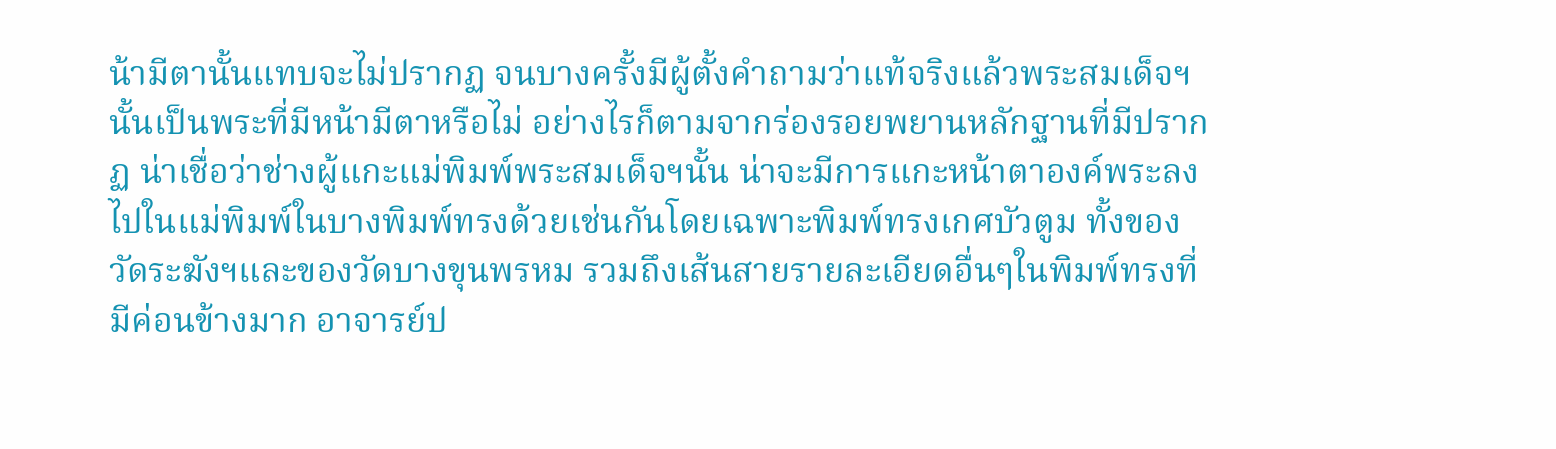น้ามีตานั้นแทบจะไม่ปรากฏ จนบางครั้งมีผู้ตั้งคำถามว่าแท้จริงแล้วพระสมเด็จฯนั้นเป็นพระที่มีหน้ามีตาหรือไม่ อย่างไรก็ตามจากร่องรอยพยานหลักฐานที่มีปรากฏ น่าเชื่อว่าช่างผู้แกะแม่พิมพ์พระสมเด็จฯนั้น น่าจะมีการแกะหน้าตาองค์พระลงไปในแม่พิมพ์ในบางพิมพ์ทรงด้วยเช่นกันโดยเฉพาะพิมพ์ทรงเกศบัวตูม ทั้งของวัดระฆังฯและของวัดบางขุนพรหม รวมถึงเส้นสายรายละเอียดอื่นๆในพิมพ์ทรงที่มีค่อนข้างมาก อาจารย์ป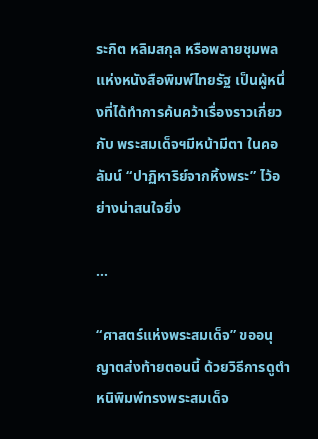ระกิต หลิมสกุล หรือพลายชุมพล แห่งหนังสือพิมพ์ไทยรัฐ เป็นผู้หนึ่งที่ได้ทำการค้นคว้าเรื่องราวเกี่ยวกับ พระสมเด็จฯมีหน้ามีตา ในคอลัมน์ “ปาฏิหาริย์จากหิ้งพระ” ไว้อย่างน่าสนใจยิ่ง

...

“ศาสตร์แห่งพระสมเด็จ” ขออนุญาตส่งท้ายตอนนี้ ด้วยวิธีการดูตำหนิพิมพ์ทรงพระสมเด็จ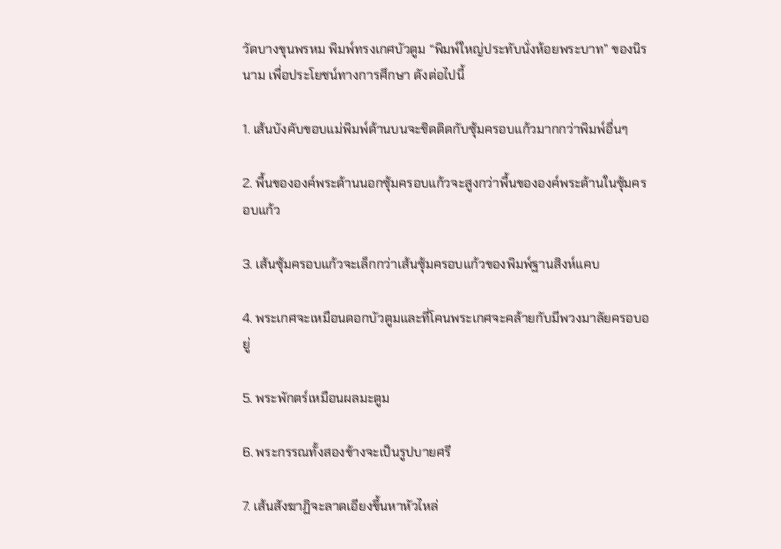วัดบางขุนพรหม พิมพ์ทรงเกศบัวตูม “พิมพ์ใหญ่ประทับนั่งห้อยพระบาท” ของนิรนาม เพื่อประโยชน์ทางการศึกษา ดังต่อไปนี้

1. เส้นบังคับขอบแม่พิมพ์ด้านบนจะชิดติดกับซุ้มครอบแก้วมากกว่าพิมพ์อื่นๆ

2. พื้นขององค์พระด้านนอกซุ้มครอบแก้วจะสูงกว่าพื้นขององค์พระด้านในซุ้มครอบแก้ว

3. เส้นซุ้มครอบแก้วจะเล็กกว่าเส้นซุ้มครอบแก้วของพิมพ์ฐานสิงห์แคบ

4. พระเกศจะเหมือนดอกบัวตูมและที่โคนพระเกศจะคล้ายกับมีพวงมาลัยครอบอยู่

5. พระพักตร์เหมือนผลมะตูม

6. พระกรรณทั้งสองข้างจะเป็นรูปบายศรี

7. เส้นสังฆาฏิจะลาดเอียงขึ้นหาหัวไหล่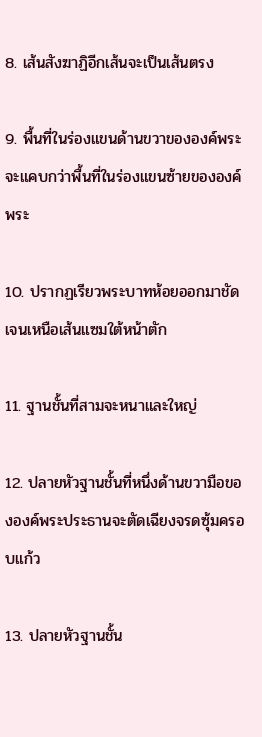8. เส้นสังฆาฏิอีกเส้นจะเป็นเส้นตรง

9. พื้นที่ในร่องแขนด้านขวาขององค์พระจะแคบกว่าพื้นที่ในร่องแขนซ้ายขององค์พระ

10. ปรากฏเรียวพระบาทห้อยออกมาชัดเจนเหนือเส้นแซมใต้หน้าตัก

11. ฐานชั้นที่สามจะหนาและใหญ่

12. ปลายหัวฐานชั้นที่หนึ่งด้านขวามือขององค์พระประธานจะตัดเฉียงจรดซุ้มครอบแก้ว

13. ปลายหัวฐานชั้น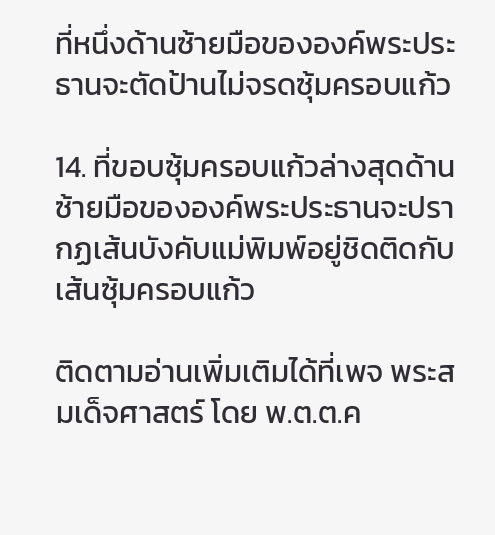ที่หนึ่งด้านซ้ายมือขององค์พระประธานจะตัดป้านไม่จรดซุ้มครอบแก้ว

14. ที่ขอบซุ้มครอบแก้วล่างสุดด้านซ้ายมือขององค์พระประธานจะปรากฏเส้นบังคับแม่พิมพ์อยู่ชิดติดกับเส้นซุ้มครอบแก้ว

ติดตามอ่านเพิ่มเติมได้ที่เพจ พระสมเด็จศาสตร์ โดย พ.ต.ต.ค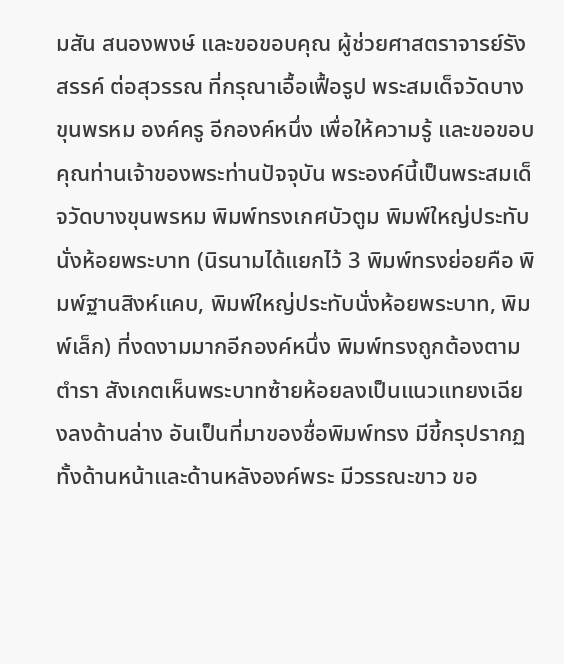มสัน สนองพงษ์ และขอขอบคุณ ผู้ช่วยศาสตราจารย์รังสรรค์ ต่อสุวรรณ ที่กรุณาเอื้อเฟื้อรูป พระสมเด็จวัดบางขุนพรหม องค์ครู อีกองค์หนึ่ง เพื่อให้ความรู้ และขอขอบคุณท่านเจ้าของพระท่านปัจจุบัน พระองค์นี้เป็นพระสมเด็จวัดบางขุนพรหม พิมพ์ทรงเกศบัวตูม พิมพ์ใหญ่ประทับนั่งห้อยพระบาท (นิรนามได้แยกไว้ 3 พิมพ์ทรงย่อยคือ พิมพ์ฐานสิงห์แคบ, พิมพ์ใหญ่ประทับนั่งห้อยพระบาท, พิมพ์เล็ก) ที่งดงามมากอีกองค์หนึ่ง พิมพ์ทรงถูกต้องตามตำรา สังเกตเห็นพระบาทซ้ายห้อยลงเป็นแนวแทยงเฉียงลงด้านล่าง อันเป็นที่มาของชื่อพิมพ์ทรง มีขี้กรุปรากฏทั้งด้านหน้าและด้านหลังองค์พระ มีวรรณะขาว ขอ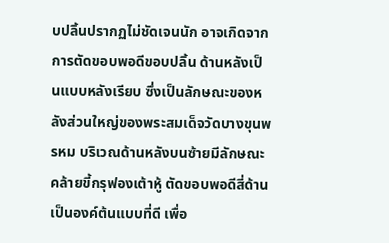บปลิ้นปรากฏไม่ชัดเจนนัก อาจเกิดจากการตัดขอบพอดีขอบปลิ้น ด้านหลังเป็นแบบหลังเรียบ ซึ่งเป็นลักษณะของหลังส่วนใหญ่ของพระสมเด็จวัดบางขุนพรหม บริเวณด้านหลังบนซ้ายมีลักษณะคล้ายขี้กรุฟองเต้าหู้ ตัดขอบพอดีสี่ด้าน เป็นองค์ต้นแบบที่ดี เพื่อ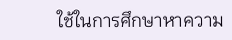ใช้ในการศึกษาหาความ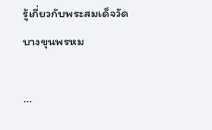รู้เกี่ยวกับพระสมเด็จวัดบางขุนพรหม

...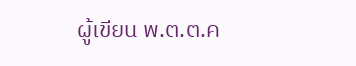ผู้เขียน พ.ต.ต.ค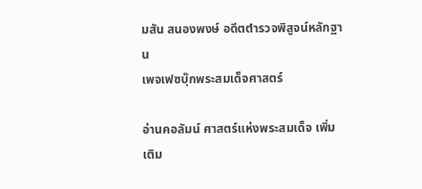มสัน สนองพงษ์ อดีตตำรวจพิสูจน์หลักฐาน
เพจเฟซบุ๊กพระสมเด็จศาสตร์

อ่านคอลัมน์ ศาสตร์แห่งพระสมเด็จ เพิ่มเติม